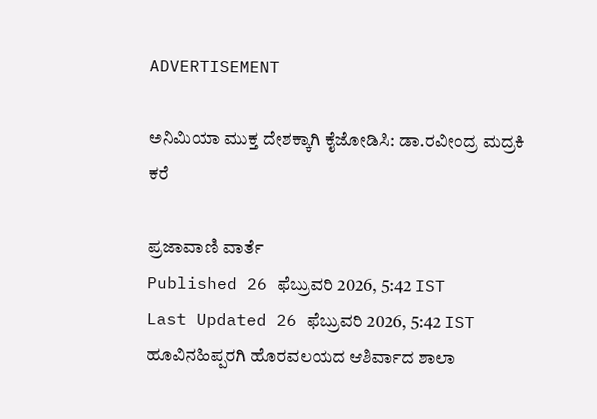ADVERTISEMENT

ಅನಿಮಿಯಾ ಮುಕ್ತ ದೇಶಕ್ಕಾಗಿ ಕೈಜೋಡಿಸಿ: ಡಾ.ರವೀಂದ್ರ ಮದ್ರಕಿ‌ ಕರೆ

ಪ್ರಜಾವಾಣಿ ವಾರ್ತೆ
Published 26 ಫೆಬ್ರುವರಿ 2026, 5:42 IST
Last Updated 26 ಫೆಬ್ರುವರಿ 2026, 5:42 IST
ಹೂವಿನಹಿಪ್ಪರಗಿ ಹೊರವಲಯದ ಆಶಿರ್ವಾದ ಶಾಲಾ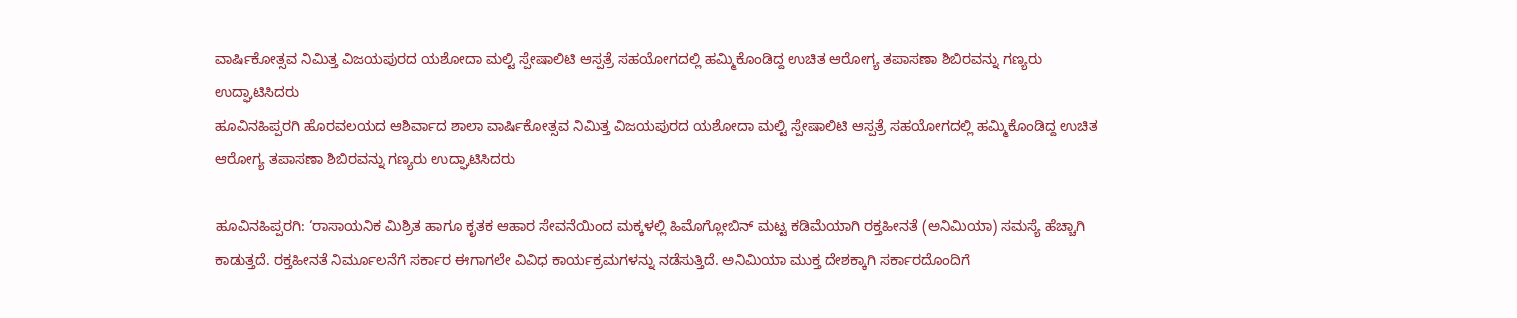ವಾರ್ಷಿಕೋತ್ಸವ ನಿಮಿತ್ತ ವಿಜಯಪುರದ ಯಶೋದಾ ಮಲ್ಟಿ ಸ್ಪೇಷಾಲಿಟಿ ಆಸ್ಪತ್ರೆ ಸಹಯೋಗದಲ್ಲಿ ಹಮ್ಮಿಕೊಂಡಿದ್ದ ಉಚಿತ ಆರೋಗ್ಯ ತಪಾಸಣಾ ಶಿಬಿರವನ್ನು ಗಣ್ಯರು ಉದ್ಘಾಟಿಸಿದರು
ಹೂವಿನಹಿಪ್ಪರಗಿ ಹೊರವಲಯದ ಆಶಿರ್ವಾದ ಶಾಲಾ ವಾರ್ಷಿಕೋತ್ಸವ ನಿಮಿತ್ತ ವಿಜಯಪುರದ ಯಶೋದಾ ಮಲ್ಟಿ ಸ್ಪೇಷಾಲಿಟಿ ಆಸ್ಪತ್ರೆ ಸಹಯೋಗದಲ್ಲಿ ಹಮ್ಮಿಕೊಂಡಿದ್ದ ಉಚಿತ ಆರೋಗ್ಯ ತಪಾಸಣಾ ಶಿಬಿರವನ್ನು ಗಣ್ಯರು ಉದ್ಘಾಟಿಸಿದರು

ಹೂವಿನಹಿಪ್ಪರಗಿ: ‘ರಾಸಾಯನಿಕ ಮಿಶ್ರಿತ ಹಾಗೂ ಕೃತಕ‌ ಆಹಾರ ಸೇವನೆಯಿಂದ ಮಕ್ಕಳಲ್ಲಿ ಹಿಮೊಗ್ಲೋಬಿನ್ ಮಟ್ಟ ಕಡಿಮೆಯಾಗಿ ರಕ್ತಹೀನತೆ (ಅನಿಮಿಯಾ) ಸಮಸ್ಯೆ ಹೆಚ್ಚಾಗಿ ಕಾಡುತ್ತದೆ. ರಕ್ತಹೀನತೆ ನಿರ್ಮೂಲನೆಗೆ ಸರ್ಕಾರ ಈಗಾಗಲೇ ವಿವಿಧ ಕಾರ್ಯಕ್ರಮಗಳನ್ನು ನಡೆಸುತ್ತಿದೆ. ಅನಿಮಿಯಾ ಮುಕ್ತ ದೇಶಕ್ಕಾಗಿ ಸರ್ಕಾರದೊಂದಿಗೆ‌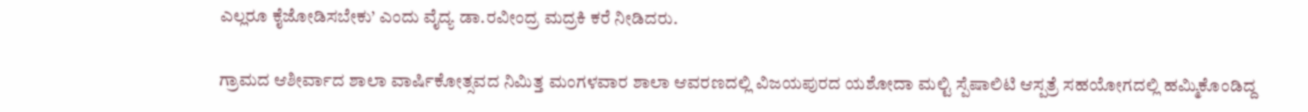ಎಲ್ಲರೂ ಕೈಜೋಡಿಸಬೇಕು’ ಎಂದು ವೈದ್ಯ ಡಾ.ರವೀಂದ್ರ ಮದ್ರಕಿ ಕರೆ ನೀಡಿದರು.

ಗ್ರಾಮದ ಆಶೀರ್ವಾದ ಶಾಲಾ ವಾರ್ಷಿಕೋತ್ಸವದ ನಿಮಿತ್ತ ಮಂಗಳವಾರ ಶಾಲಾ ಆವರಣದಲ್ಲಿ ವಿಜಯಪುರದ ಯಶೋದಾ ಮಲ್ಟಿ ಸ್ಪೆಷಾಲಿಟಿ ಆಸ್ಪತ್ರೆ ಸಹಯೋಗದಲ್ಲಿ ಹಮ್ಮಿಕೊಂಡಿದ್ದ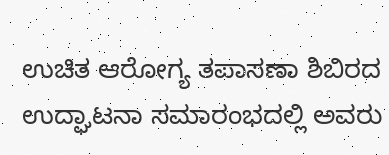ಉಚಿತ ಆರೋಗ್ಯ ತಪಾಸಣಾ ಶಿಬಿರದ ಉದ್ಘಾಟನಾ ಸಮಾರಂಭದಲ್ಲಿ ಅವರು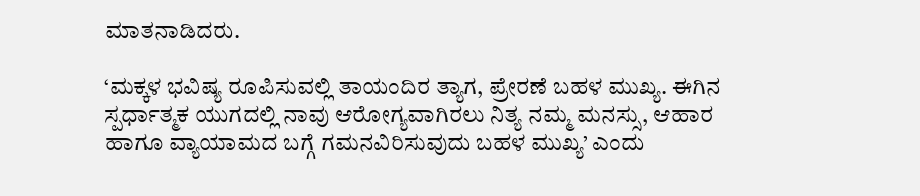ಮಾತನಾಡಿದರು.

‘ಮಕ್ಕಳ ಭವಿಷ್ಯ ರೂಪಿಸುವಲ್ಲಿ ತಾಯಂದಿರ ತ್ಯಾಗ, ಪ್ರೇರಣೆ ಬಹಳ ಮುಖ್ಯ. ಈಗಿನ ಸ್ಪರ್ಧಾತ್ಮಕ ಯುಗದಲ್ಲಿ ನಾವು ಆರೋಗ್ಯವಾಗಿರಲು ನಿತ್ಯ ನಮ್ಮ ಮನಸ್ಸು, ಆಹಾರ ಹಾಗೂ ವ್ಯಾಯಾಮದ ಬಗ್ಗೆ ಗಮನವಿರಿಸುವುದು ಬಹಳ ಮುಖ್ಯ’ ಎಂದು‌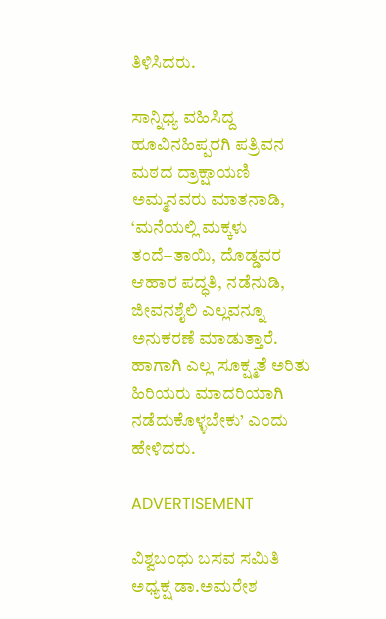ತಿಳಿಸಿದರು.

ಸಾನ್ನಿಧ್ಯ ವಹಿಸಿದ್ದ ಹೂವಿನಹಿಪ್ಪರಗಿ ಪತ್ರಿವನ ಮಠದ ದ್ರಾಕ್ಷಾಯಣಿ ಅಮ್ಮನವರು ಮಾತನಾಡಿ, ‘ಮನೆಯಲ್ಲಿ ಮಕ್ಕಳು ತಂದೆ–ತಾಯಿ, ದೊಡ್ಡವರ ಆಹಾರ ಪದ್ಧತಿ, ನಡೆನುಡಿ, ಜೀವನಶೈಲಿ ಎಲ್ಲವನ್ನೂ ಅನುಕರಣೆ ಮಾಡುತ್ತಾರೆ. ಹಾಗಾಗಿ ಎಲ್ಲ ಸೂಕ್ಷ್ಮತೆ ಅರಿತು ಹಿರಿಯರು ಮಾದರಿಯಾಗಿ ನಡೆದುಕೊಳ್ಳಬೇಕು’ ಎಂದು ಹೇಳಿದರು.

ADVERTISEMENT

ವಿಶ್ವಬಂಧು‌ ಬಸವ ಸಮಿತಿ‌ ಅಧ್ಯಕ್ಷ ಡಾ.ಅಮರೇಶ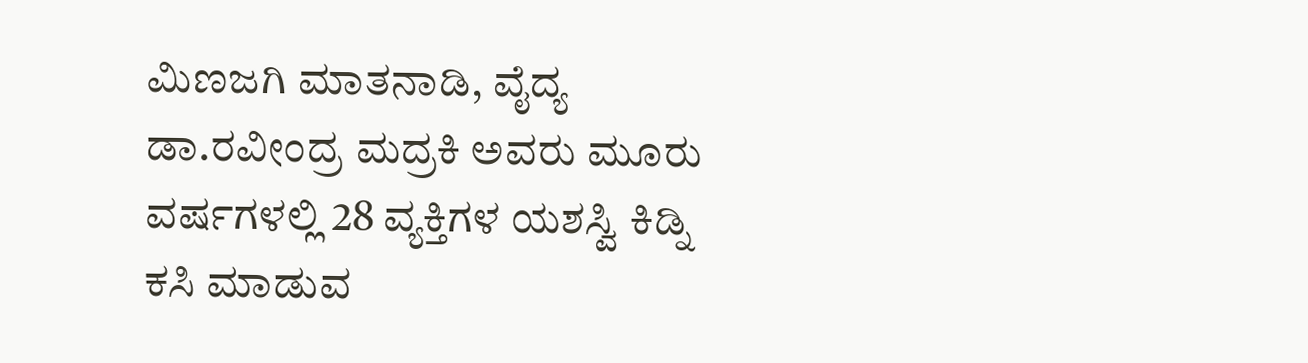ಮಿಣಜಗಿ ಮಾತನಾಡಿ, ವೈದ್ಯ ಡಾ.ರವೀಂದ್ರ ಮದ್ರಕಿ ಅವರು ಮೂರು ವರ್ಷಗಳಲ್ಲಿ 28 ವ್ಯಕ್ತಿಗಳ ಯಶಸ್ವಿ ಕಿಡ್ನಿ ಕಸಿ ಮಾಡುವ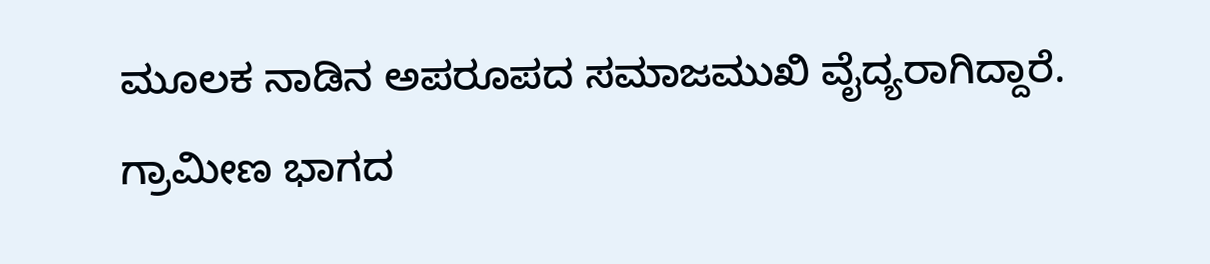ಮೂಲಕ ನಾಡಿನ ಅಪರೂಪದ ಸಮಾಜಮುಖಿ ವೈದ್ಯರಾಗಿದ್ದಾರೆ. ಗ್ರಾಮೀಣ ಭಾಗದ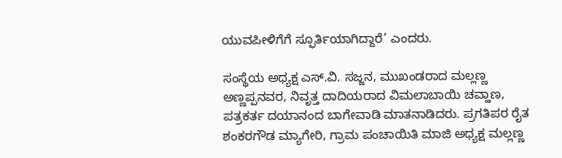ಯುವಪೀಳಿಗೆಗೆ ಸ್ಫೂರ್ತಿಯಾಗಿದ್ದಾರೆ’ ಎಂದರು.

ಸಂಸ್ಥೆಯ ಅಧ್ಯಕ್ಷ ಎಸ್.ವಿ. ಸಜ್ಜನ, ಮುಖಂಡರಾದ ಮಲ್ಲಣ್ಣ ಅಣ್ಣಪ್ಪನವರ, ನಿವೃತ್ತ ದಾದಿಯರಾದ ವಿಮಲಾಬಾಯಿ ಚವ್ಹಾಣ, ಪತ್ರಕರ್ತ ದಯಾನಂದ ಬಾಗೇವಾಡಿ ಮಾತನಾಡಿದರು. ಪ್ರಗತಿಪರ ರೈತ ಶಂಕರಗೌಡ ಮ್ಯಾಗೇರಿ, ಗ್ರಾಮ ಪಂಚಾಯಿತಿ ಮಾಜಿ ಅಧ್ಯಕ್ಷ‌ ಮಲ್ಲಣ್ಣ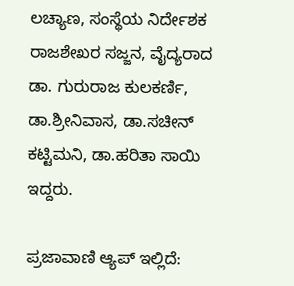ಲಚ್ಯಾಣ, ಸಂಸ್ಥೆಯ ನಿರ್ದೇಶಕ ರಾಜಶೇಖರ‌ ಸಜ್ಜನ, ವೈದ್ಯರಾದ ಡಾ. ಗುರುರಾಜ ಕುಲಕರ್ಣಿ, ಡಾ.ಶ್ರೀನಿವಾಸ, ಡಾ.ಸಚೀನ್ ಕಟ್ಟಿಮನಿ, ಡಾ.ಹರಿತಾ ಸಾಯಿ ಇದ್ದರು.

ಪ್ರಜಾವಾಣಿ ಆ್ಯಪ್ ಇಲ್ಲಿದೆ: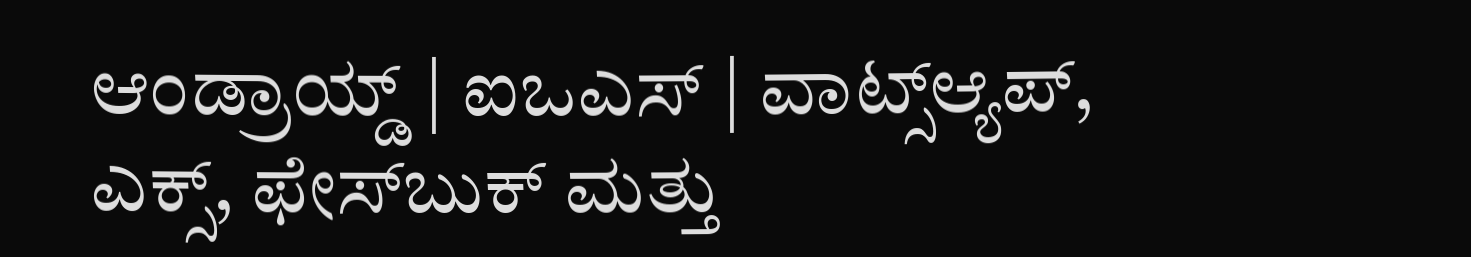ಆಂಡ್ರಾಯ್ಡ್ | ಐಒಎಸ್ | ವಾಟ್ಸ್ಆ್ಯಪ್, ಎಕ್ಸ್, ಫೇಸ್‌ಬುಕ್ ಮತ್ತು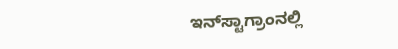ಇನ್‌ಸ್ಟಾಗ್ರಾಂನಲ್ಲಿ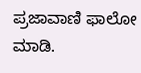ಪ್ರಜಾವಾಣಿ ಫಾಲೋ ಮಾಡಿ.